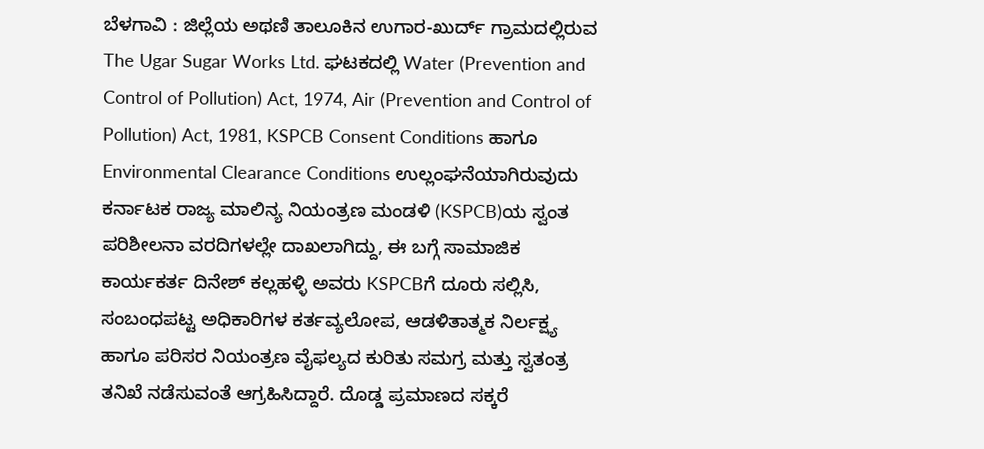ಬೆಳಗಾವಿ : ಜಿಲ್ಲೆಯ ಅಥಣಿ ತಾಲೂಕಿನ ಉಗಾರ-ಖುರ್ದ್ ಗ್ರಾಮದಲ್ಲಿರುವ The Ugar Sugar Works Ltd. ಘಟಕದಲ್ಲಿ Water (Prevention and Control of Pollution) Act, 1974, Air (Prevention and Control of Pollution) Act, 1981, KSPCB Consent Conditions ಹಾಗೂ Environmental Clearance Conditions ಉಲ್ಲಂಘನೆಯಾಗಿರುವುದು ಕರ್ನಾಟಕ ರಾಜ್ಯ ಮಾಲಿನ್ಯ ನಿಯಂತ್ರಣ ಮಂಡಳಿ (KSPCB)ಯ ಸ್ವಂತ ಪರಿಶೀಲನಾ ವರದಿಗಳಲ್ಲೇ ದಾಖಲಾಗಿದ್ದು, ಈ ಬಗ್ಗೆ ಸಾಮಾಜಿಕ ಕಾರ್ಯಕರ್ತ ದಿನೇಶ್ ಕಲ್ಲಹಳ್ಳಿ ಅವರು KSPCBಗೆ ದೂರು ಸಲ್ಲಿಸಿ, ಸಂಬಂಧಪಟ್ಟ ಅಧಿಕಾರಿಗಳ ಕರ್ತವ್ಯಲೋಪ, ಆಡಳಿತಾತ್ಮಕ ನಿರ್ಲಕ್ಷ್ಯ ಹಾಗೂ ಪರಿಸರ ನಿಯಂತ್ರಣ ವೈಫಲ್ಯದ ಕುರಿತು ಸಮಗ್ರ ಮತ್ತು ಸ್ವತಂತ್ರ ತನಿಖೆ ನಡೆಸುವಂತೆ ಆಗ್ರಹಿಸಿದ್ದಾರೆ. ದೊಡ್ಡ ಪ್ರಮಾಣದ ಸಕ್ಕರೆ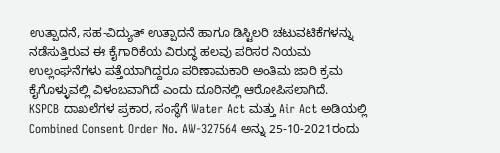ಉತ್ಪಾದನೆ, ಸಹ-ವಿದ್ಯುತ್ ಉತ್ಪಾದನೆ ಹಾಗೂ ಡಿಸ್ಟಿಲರಿ ಚಟುವಟಿಕೆಗಳನ್ನು ನಡೆಸುತ್ತಿರುವ ಈ ಕೈಗಾರಿಕೆಯ ವಿರುದ್ಧ ಹಲವು ಪರಿಸರ ನಿಯಮ ಉಲ್ಲಂಘನೆಗಳು ಪತ್ತೆಯಾಗಿದ್ದರೂ ಪರಿಣಾಮಕಾರಿ ಅಂತಿಮ ಜಾರಿ ಕ್ರಮ ಕೈಗೊಳ್ಳುವಲ್ಲಿ ವಿಳಂಬವಾಗಿದೆ ಎಂದು ದೂರಿನಲ್ಲಿ ಆರೋಪಿಸಲಾಗಿದೆ.
KSPCB ದಾಖಲೆಗಳ ಪ್ರಕಾರ, ಸಂಸ್ಥೆಗೆ Water Act ಮತ್ತು Air Act ಅಡಿಯಲ್ಲಿ Combined Consent Order No. AW-327564 ಅನ್ನು 25-10-2021ರಂದು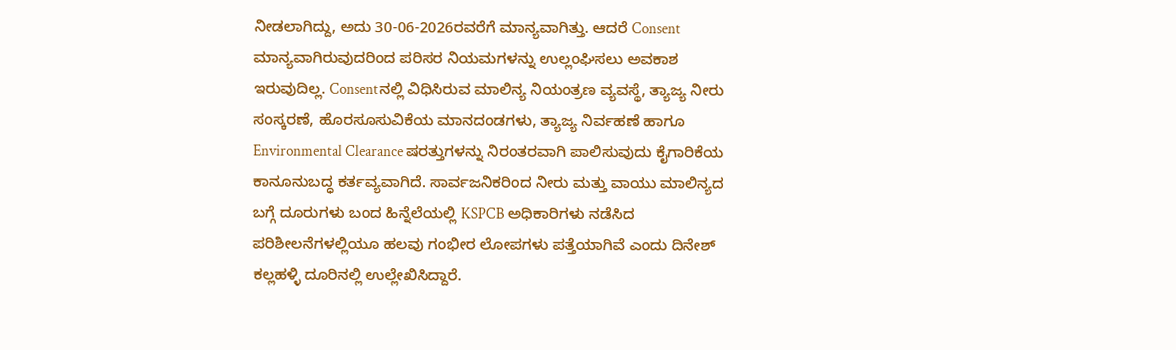ನೀಡಲಾಗಿದ್ದು, ಅದು 30-06-2026ರವರೆಗೆ ಮಾನ್ಯವಾಗಿತ್ತು. ಆದರೆ Consent ಮಾನ್ಯವಾಗಿರುವುದರಿಂದ ಪರಿಸರ ನಿಯಮಗಳನ್ನು ಉಲ್ಲಂಘಿಸಲು ಅವಕಾಶ ಇರುವುದಿಲ್ಲ. Consentನಲ್ಲಿ ವಿಧಿಸಿರುವ ಮಾಲಿನ್ಯ ನಿಯಂತ್ರಣ ವ್ಯವಸ್ಥೆ, ತ್ಯಾಜ್ಯ ನೀರು ಸಂಸ್ಕರಣೆ, ಹೊರಸೂಸುವಿಕೆಯ ಮಾನದಂಡಗಳು, ತ್ಯಾಜ್ಯ ನಿರ್ವಹಣೆ ಹಾಗೂ Environmental Clearance ಷರತ್ತುಗಳನ್ನು ನಿರಂತರವಾಗಿ ಪಾಲಿಸುವುದು ಕೈಗಾರಿಕೆಯ ಕಾನೂನುಬದ್ಧ ಕರ್ತವ್ಯವಾಗಿದೆ. ಸಾರ್ವಜನಿಕರಿಂದ ನೀರು ಮತ್ತು ವಾಯು ಮಾಲಿನ್ಯದ ಬಗ್ಗೆ ದೂರುಗಳು ಬಂದ ಹಿನ್ನೆಲೆಯಲ್ಲಿ KSPCB ಅಧಿಕಾರಿಗಳು ನಡೆಸಿದ ಪರಿಶೀಲನೆಗಳಲ್ಲಿಯೂ ಹಲವು ಗಂಭೀರ ಲೋಪಗಳು ಪತ್ತೆಯಾಗಿವೆ ಎಂದು ದಿನೇಶ್ ಕಲ್ಲಹಳ್ಳಿ ದೂರಿನಲ್ಲಿ ಉಲ್ಲೇಖಿಸಿದ್ದಾರೆ.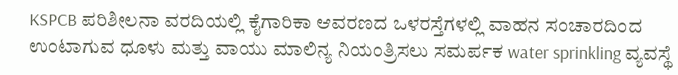KSPCB ಪರಿಶೀಲನಾ ವರದಿಯಲ್ಲಿ ಕೈಗಾರಿಕಾ ಆವರಣದ ಒಳರಸ್ತೆಗಳಲ್ಲಿ ವಾಹನ ಸಂಚಾರದಿಂದ ಉಂಟಾಗುವ ಧೂಳು ಮತ್ತು ವಾಯು ಮಾಲಿನ್ಯ ನಿಯಂತ್ರಿಸಲು ಸಮರ್ಪಕ water sprinkling ವ್ಯವಸ್ಥೆ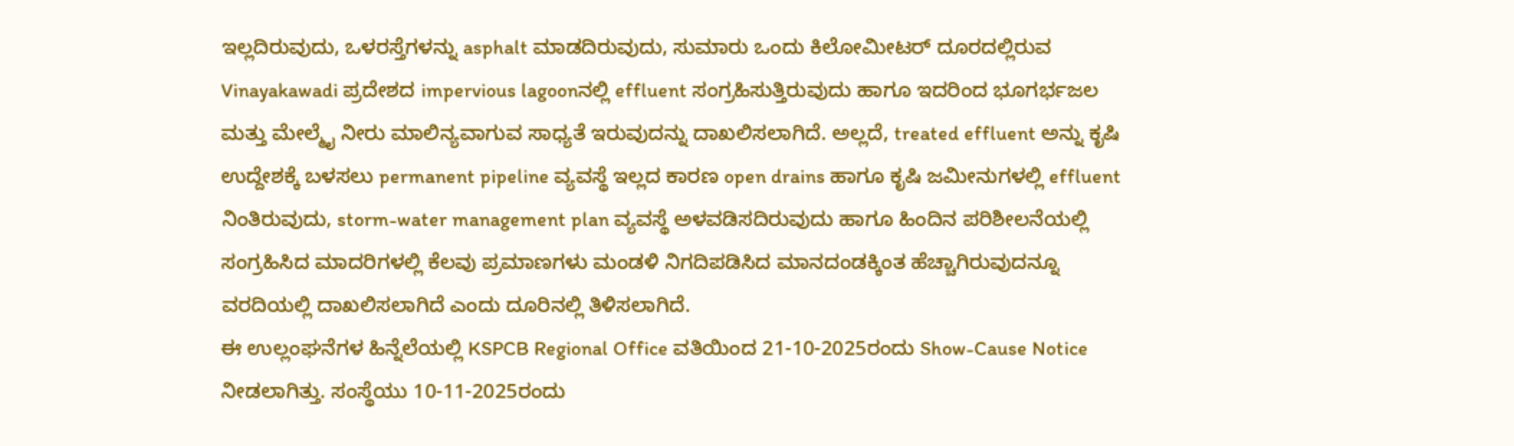ಇಲ್ಲದಿರುವುದು, ಒಳರಸ್ತೆಗಳನ್ನು asphalt ಮಾಡದಿರುವುದು, ಸುಮಾರು ಒಂದು ಕಿಲೋಮೀಟರ್ ದೂರದಲ್ಲಿರುವ Vinayakawadi ಪ್ರದೇಶದ impervious lagoonನಲ್ಲಿ effluent ಸಂಗ್ರಹಿಸುತ್ತಿರುವುದು ಹಾಗೂ ಇದರಿಂದ ಭೂಗರ್ಭಜಲ ಮತ್ತು ಮೇಲ್ಮೈ ನೀರು ಮಾಲಿನ್ಯವಾಗುವ ಸಾಧ್ಯತೆ ಇರುವುದನ್ನು ದಾಖಲಿಸಲಾಗಿದೆ. ಅಲ್ಲದೆ, treated effluent ಅನ್ನು ಕೃಷಿ ಉದ್ದೇಶಕ್ಕೆ ಬಳಸಲು permanent pipeline ವ್ಯವಸ್ಥೆ ಇಲ್ಲದ ಕಾರಣ open drains ಹಾಗೂ ಕೃಷಿ ಜಮೀನುಗಳಲ್ಲಿ effluent ನಿಂತಿರುವುದು, storm-water management plan ವ್ಯವಸ್ಥೆ ಅಳವಡಿಸದಿರುವುದು ಹಾಗೂ ಹಿಂದಿನ ಪರಿಶೀಲನೆಯಲ್ಲಿ ಸಂಗ್ರಹಿಸಿದ ಮಾದರಿಗಳಲ್ಲಿ ಕೆಲವು ಪ್ರಮಾಣಗಳು ಮಂಡಳಿ ನಿಗದಿಪಡಿಸಿದ ಮಾನದಂಡಕ್ಕಿಂತ ಹೆಚ್ಚಾಗಿರುವುದನ್ನೂ ವರದಿಯಲ್ಲಿ ದಾಖಲಿಸಲಾಗಿದೆ ಎಂದು ದೂರಿನಲ್ಲಿ ತಿಳಿಸಲಾಗಿದೆ.
ಈ ಉಲ್ಲಂಘನೆಗಳ ಹಿನ್ನೆಲೆಯಲ್ಲಿ KSPCB Regional Office ವತಿಯಿಂದ 21-10-2025ರಂದು Show-Cause Notice ನೀಡಲಾಗಿತ್ತು. ಸಂಸ್ಥೆಯು 10-11-2025ರಂದು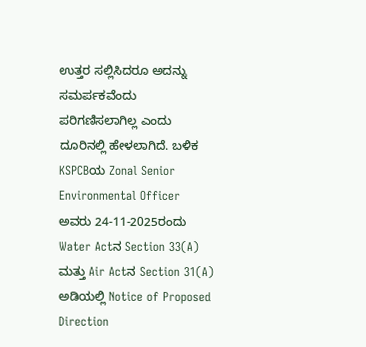ಉತ್ತರ ಸಲ್ಲಿಸಿದರೂ ಅದನ್ನು ಸಮರ್ಪಕವೆಂದು ಪರಿಗಣಿಸಲಾಗಿಲ್ಲ ಎಂದು ದೂರಿನಲ್ಲಿ ಹೇಳಲಾಗಿದೆ. ಬಳಿಕ KSPCBಯ Zonal Senior Environmental Officer ಅವರು 24-11-2025ರಂದು Water Actನ Section 33(A) ಮತ್ತು Air Actನ Section 31(A) ಅಡಿಯಲ್ಲಿ Notice of Proposed Direction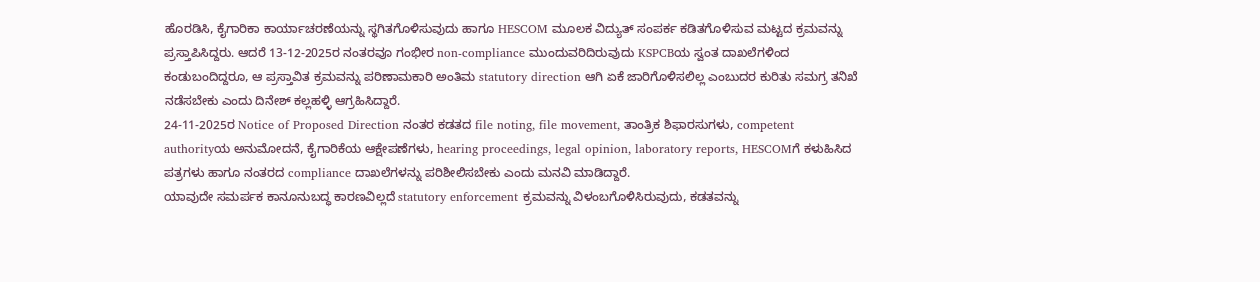ಹೊರಡಿಸಿ, ಕೈಗಾರಿಕಾ ಕಾರ್ಯಾಚರಣೆಯನ್ನು ಸ್ಥಗಿತಗೊಳಿಸುವುದು ಹಾಗೂ HESCOM ಮೂಲಕ ವಿದ್ಯುತ್ ಸಂಪರ್ಕ ಕಡಿತಗೊಳಿಸುವ ಮಟ್ಟದ ಕ್ರಮವನ್ನು ಪ್ರಸ್ತಾಪಿಸಿದ್ದರು. ಆದರೆ 13-12-2025ರ ನಂತರವೂ ಗಂಭೀರ non-compliance ಮುಂದುವರಿದಿರುವುದು KSPCBಯ ಸ್ವಂತ ದಾಖಲೆಗಳಿಂದ ಕಂಡುಬಂದಿದ್ದರೂ, ಆ ಪ್ರಸ್ತಾವಿತ ಕ್ರಮವನ್ನು ಪರಿಣಾಮಕಾರಿ ಅಂತಿಮ statutory direction ಆಗಿ ಏಕೆ ಜಾರಿಗೊಳಿಸಲಿಲ್ಲ ಎಂಬುದರ ಕುರಿತು ಸಮಗ್ರ ತನಿಖೆ ನಡೆಸಬೇಕು ಎಂದು ದಿನೇಶ್ ಕಲ್ಲಹಳ್ಳಿ ಆಗ್ರಹಿಸಿದ್ದಾರೆ.
24-11-2025ರ Notice of Proposed Direction ನಂತರ ಕಡತದ file noting, file movement, ತಾಂತ್ರಿಕ ಶಿಫಾರಸುಗಳು, competent authorityಯ ಅನುಮೋದನೆ, ಕೈಗಾರಿಕೆಯ ಆಕ್ಷೇಪಣೆಗಳು, hearing proceedings, legal opinion, laboratory reports, HESCOMಗೆ ಕಳುಹಿಸಿದ ಪತ್ರಗಳು ಹಾಗೂ ನಂತರದ compliance ದಾಖಲೆಗಳನ್ನು ಪರಿಶೀಲಿಸಬೇಕು ಎಂದು ಮನವಿ ಮಾಡಿದ್ದಾರೆ.
ಯಾವುದೇ ಸಮರ್ಪಕ ಕಾನೂನುಬದ್ಧ ಕಾರಣವಿಲ್ಲದೆ statutory enforcement ಕ್ರಮವನ್ನು ವಿಳಂಬಗೊಳಿಸಿರುವುದು, ಕಡತವನ್ನು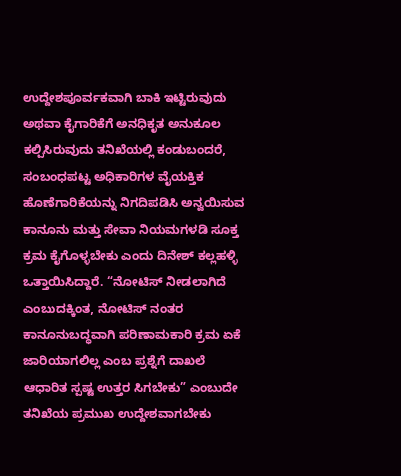ಉದ್ದೇಶಪೂರ್ವಕವಾಗಿ ಬಾಕಿ ಇಟ್ಟಿರುವುದು ಅಥವಾ ಕೈಗಾರಿಕೆಗೆ ಅನಧಿಕೃತ ಅನುಕೂಲ ಕಲ್ಪಿಸಿರುವುದು ತನಿಖೆಯಲ್ಲಿ ಕಂಡುಬಂದರೆ, ಸಂಬಂಧಪಟ್ಟ ಅಧಿಕಾರಿಗಳ ವೈಯಕ್ತಿಕ ಹೊಣೆಗಾರಿಕೆಯನ್ನು ನಿಗದಿಪಡಿಸಿ ಅನ್ವಯಿಸುವ ಕಾನೂನು ಮತ್ತು ಸೇವಾ ನಿಯಮಗಳಡಿ ಸೂಕ್ತ ಕ್ರಮ ಕೈಗೊಳ್ಳಬೇಕು ಎಂದು ದಿನೇಶ್ ಕಲ್ಲಹಳ್ಳಿ ಒತ್ತಾಯಿಸಿದ್ದಾರೆ. “ನೋಟಿಸ್ ನೀಡಲಾಗಿದೆ ಎಂಬುದಕ್ಕಿಂತ, ನೋಟಿಸ್ ನಂತರ ಕಾನೂನುಬದ್ಧವಾಗಿ ಪರಿಣಾಮಕಾರಿ ಕ್ರಮ ಏಕೆ ಜಾರಿಯಾಗಲಿಲ್ಲ ಎಂಬ ಪ್ರಶ್ನೆಗೆ ದಾಖಲೆ ಆಧಾರಿತ ಸ್ಪಷ್ಟ ಉತ್ತರ ಸಿಗಬೇಕು” ಎಂಬುದೇ ತನಿಖೆಯ ಪ್ರಮುಖ ಉದ್ದೇಶವಾಗಬೇಕು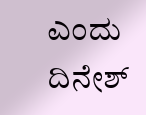ಎಂದು ದಿನೇಶ್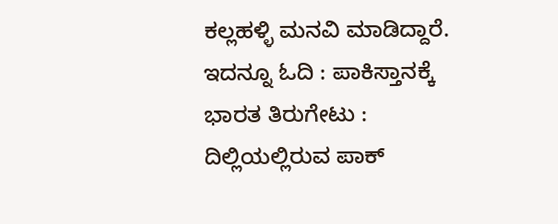ಕಲ್ಲಹಳ್ಳಿ ಮನವಿ ಮಾಡಿದ್ದಾರೆ.
ಇದನ್ನೂ ಓದಿ : ಪಾಕಿಸ್ತಾನಕ್ಕೆ ಭಾರತ ತಿರುಗೇಟು : ದಿಲ್ಲಿಯಲ್ಲಿರುವ ಪಾಕ್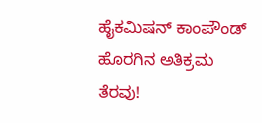ಹೈಕಮಿಷನ್ ಕಾಂಪೌಂಡ್ ಹೊರಗಿನ ಅತಿಕ್ರಮ ತೆರವು!